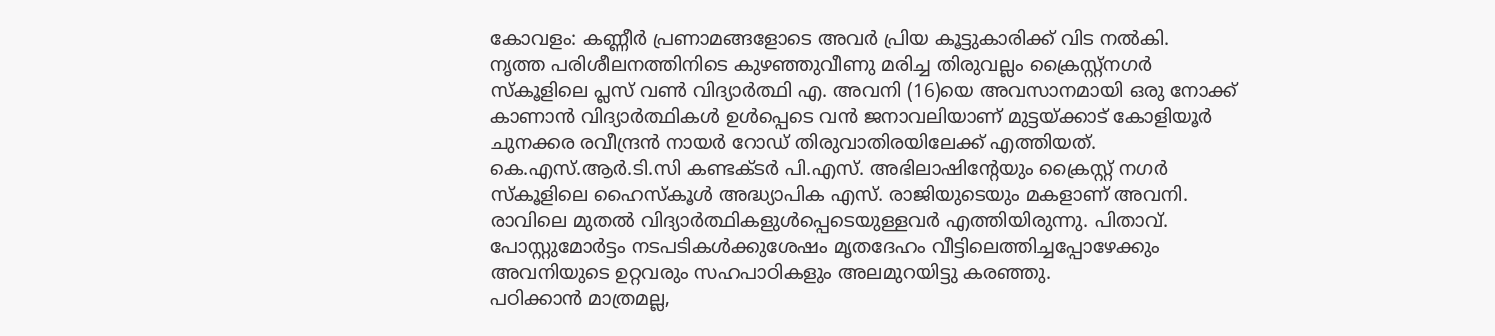കോവളം: കണ്ണീർ പ്രണാമങ്ങളോടെ അവർ പ്രിയ കൂട്ടുകാരിക്ക് വിട നൽകി.
നൃത്ത പരിശീലനത്തിനിടെ കുഴഞ്ഞുവീണു മരിച്ച തിരുവല്ലം ക്രൈസ്റ്റ്നഗർ സ്കൂളിലെ പ്ലസ് വൺ വിദ്യാർത്ഥി എ. അവനി (16)യെ അവസാനമായി ഒരു നോക്ക് കാണാൻ വിദ്യാർത്ഥികൾ ഉൾപ്പെടെ വൻ ജനാവലിയാണ് മുട്ടയ്ക്കാട് കോളിയൂർ ചുനക്കര രവീന്ദ്രൻ നായർ റോഡ് തിരുവാതിരയിലേക്ക് എത്തിയത്.
കെ.എസ്.ആർ.ടി.സി കണ്ടക്ടർ പി.എസ്. അഭിലാഷിന്റേയും ക്രൈസ്റ്റ് നഗർ സ്കൂളിലെ ഹൈസ്കൂൾ അദ്ധ്യാപിക എസ്. രാജിയുടെയും മകളാണ് അവനി.
രാവിലെ മുതൽ വിദ്യാർത്ഥികളുൾപ്പെടെയുള്ളവർ എത്തിയിരുന്നു. പിതാവ്. പോസ്റ്റുമോർട്ടം നടപടികൾക്കുശേഷം മൃതദേഹം വീട്ടിലെത്തിച്ചപ്പോഴേക്കും അവനിയുടെ ഉറ്റവരും സഹപാഠികളും അലമുറയിട്ടു കരഞ്ഞു.
പഠിക്കാൻ മാത്രമല്ല,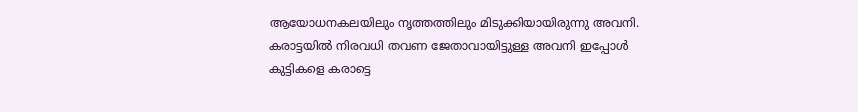ആയോധനകലയിലും നൃത്തത്തിലും മിടുക്കിയായിരുന്നു അവനി. കരാട്ടയിൽ നിരവധി തവണ ജേതാവായിട്ടുള്ള അവനി ഇപ്പോൾ കുട്ടികളെ കരാട്ടെ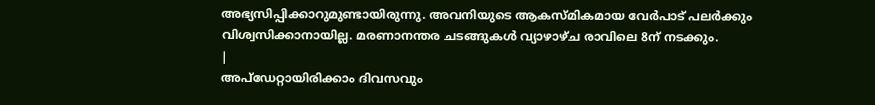അഭ്യസിപ്പിക്കാറുമുണ്ടായിരുന്നു. അവനിയുടെ ആകസ്മികമായ വേർപാട് പലർക്കും വിശ്വസിക്കാനായില്ല. മരണാനന്തര ചടങ്ങുകൾ വ്യാഴാഴ്ച രാവിലെ 8ന് നടക്കും.
|
അപ്ഡേറ്റായിരിക്കാം ദിവസവും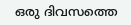ഒരു ദിവസത്തെ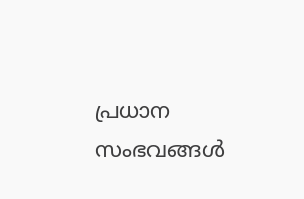പ്രധാന സംഭവങ്ങൾ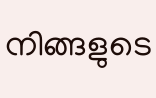നിങ്ങളുടെ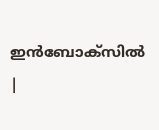ഇൻബോക്സിൽ |